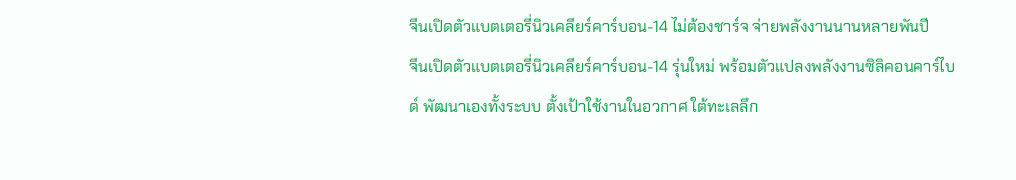จีนเปิดตัวแบตเตอรี่นิวเคลียร์คาร์บอน-14 ไม่ต้องชาร์จ จ่ายพลังงานนานหลายพันปี
จีนเปิดตัวแบตเตอรี่นิวเคลียร์คาร์บอน-14 รุ่นใหม่ พร้อมตัวแปลงพลังงานซิลิคอนคาร์ไบด์ พัฒนาเองทั้งระบบ ตั้งเป้าใช้งานในอวกาศ ใต้ทะเลลึก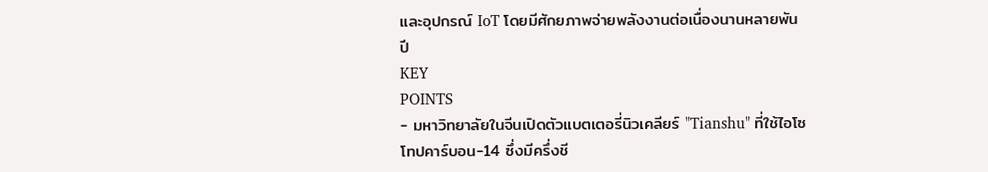และอุปกรณ์ IoT โดยมีศักยภาพจ่ายพลังงานต่อเนื่องนานหลายพันปี
KEY
POINTS
- มหาวิทยาลัยในจีนเปิดตัวแบตเตอรี่นิวเคลียร์ "Tianshu" ที่ใช้ไอโซโทปคาร์บอน-14 ซึ่งมีครึ่งชี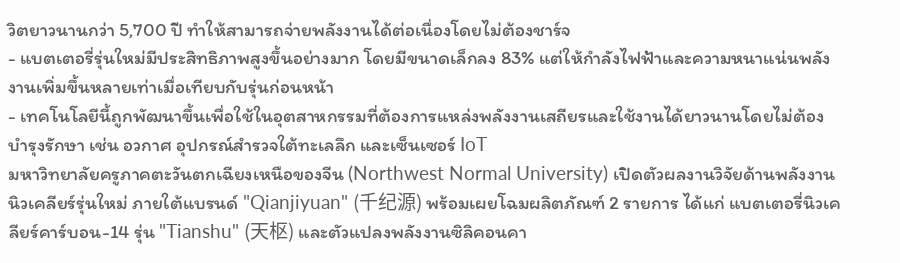วิตยาวนานกว่า 5,700 ปี ทำให้สามารถจ่ายพลังงานได้ต่อเนื่องโดยไม่ต้องชาร์จ
- แบตเตอรี่รุ่นใหม่มีประสิทธิภาพสูงขึ้นอย่างมาก โดยมีขนาดเล็กลง 83% แต่ให้กำลังไฟฟ้าและความหนาแน่นพลังงานเพิ่มขึ้นหลายเท่าเมื่อเทียบกับรุ่นก่อนหน้า
- เทคโนโลยีนี้ถูกพัฒนาขึ้นเพื่อใช้ในอุตสาหกรรมที่ต้องการแหล่งพลังงานเสถียรและใช้งานได้ยาวนานโดยไม่ต้องบำรุงรักษา เช่น อวกาศ อุปกรณ์สำรวจใต้ทะเลลึก และเซ็นเซอร์ IoT
มหาวิทยาลัยครูภาคตะวันตกเฉียงเหนือของจีน (Northwest Normal University) เปิดตัวผลงานวิจัยด้านพลังงานนิวเคลียร์รุ่นใหม่ ภายใต้แบรนด์ "Qianjiyuan" (千纪源) พร้อมเผยโฉมผลิตภัณฑ์ 2 รายการ ได้แก่ แบตเตอรี่นิวเคลียร์คาร์บอน-14 รุ่น "Tianshu" (天枢) และตัวแปลงพลังงานซิลิคอนคา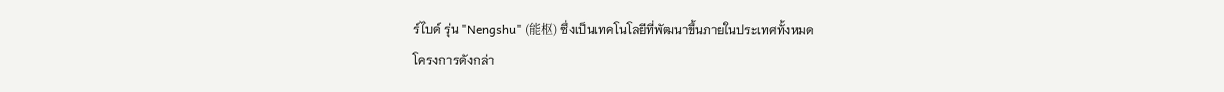ร์ไบด์ รุ่น "Nengshu" (能枢) ซึ่งเป็นเทคโนโลยีที่พัฒนาขึ้นภายในประเทศทั้งหมด
โครงการดังกล่า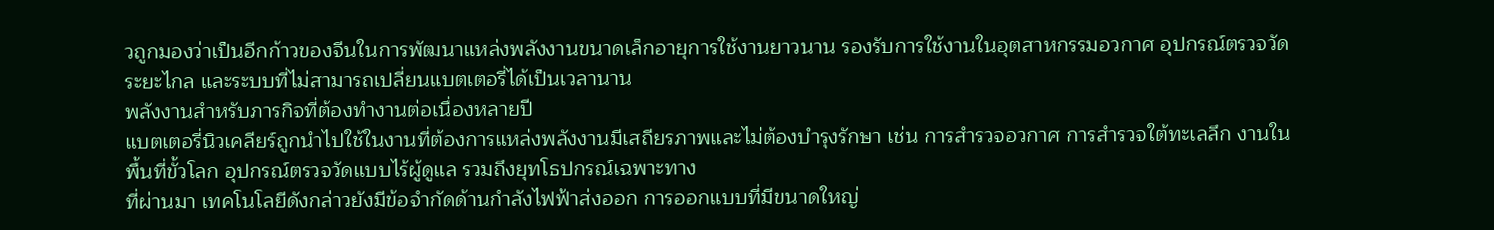วถูกมองว่าเป็นอีกก้าวของจีนในการพัฒนาแหล่งพลังงานขนาดเล็กอายุการใช้งานยาวนาน รองรับการใช้งานในอุตสาหกรรมอวกาศ อุปกรณ์ตรวจวัดระยะไกล และระบบที่ไม่สามารถเปลี่ยนแบตเตอรี่ได้เป็นเวลานาน
พลังงานสำหรับภารกิจที่ต้องทำงานต่อเนื่องหลายปี
แบตเตอรี่นิวเคลียร์ถูกนำไปใช้ในงานที่ต้องการแหล่งพลังงานมีเสถียรภาพและไม่ต้องบำรุงรักษา เช่น การสำรวจอวกาศ การสำรวจใต้ทะเลลึก งานในพื้นที่ขั้วโลก อุปกรณ์ตรวจวัดแบบไร้ผู้ดูแล รวมถึงยุทโธปกรณ์เฉพาะทาง
ที่ผ่านมา เทคโนโลยีดังกล่าวยังมีข้อจำกัดด้านกำลังไฟฟ้าส่งออก การออกแบบที่มีขนาดใหญ่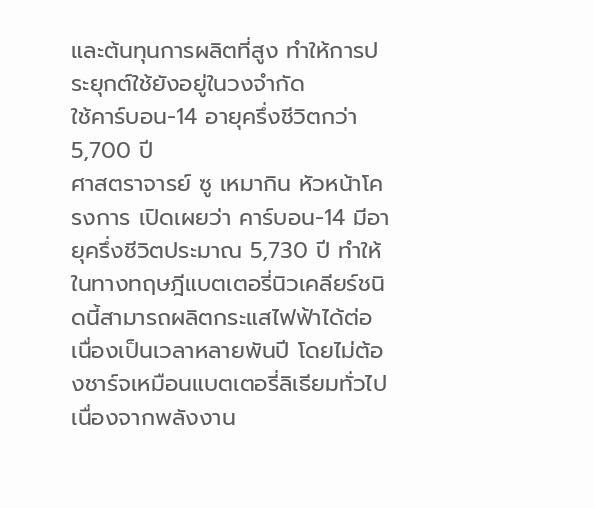และต้นทุนการผลิตที่สูง ทำให้การประยุกต์ใช้ยังอยู่ในวงจำกัด
ใช้คาร์บอน-14 อายุครึ่งชีวิตกว่า 5,700 ปี
ศาสตราจารย์ ซู เหมากิน หัวหน้าโครงการ เปิดเผยว่า คาร์บอน-14 มีอายุครึ่งชีวิตประมาณ 5,730 ปี ทำให้ในทางทฤษฎีแบตเตอรี่นิวเคลียร์ชนิดนี้สามารถผลิตกระแสไฟฟ้าได้ต่อเนื่องเป็นเวลาหลายพันปี โดยไม่ต้องชาร์จเหมือนแบตเตอรี่ลิเธียมทั่วไป เนื่องจากพลังงาน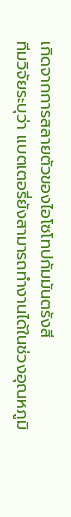เกิดจากการสลายตัวของไอโซโทปกัมมันตรังสี
ทีมวิจัยระบุว่า แบตเตอรี่ยังสามารถทำงานได้ในช่วงอุณหภูมิ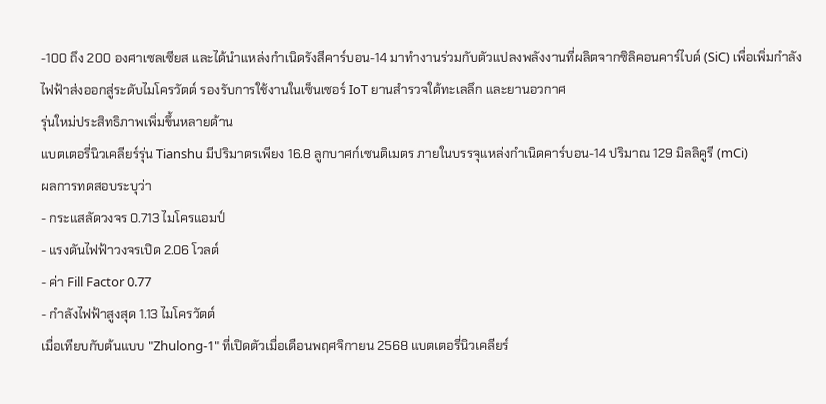-100 ถึง 200 องศาเซลเซียส และได้นำแหล่งกำเนิดรังสีคาร์บอน-14 มาทำงานร่วมกับตัวแปลงพลังงานที่ผลิตจากซิลิคอนคาร์ไบด์ (SiC) เพื่อเพิ่มกำลังไฟฟ้าส่งออกสู่ระดับไมโครวัตต์ รองรับการใช้งานในเซ็นเซอร์ IoT ยานสำรวจใต้ทะเลลึก และยานอวกาศ
รุ่นใหม่ประสิทธิภาพเพิ่มขึ้นหลายด้าน
แบตเตอรี่นิวเคลียร์รุ่น Tianshu มีปริมาตรเพียง 16.8 ลูกบาศก์เซนติเมตร ภายในบรรจุแหล่งกำเนิดคาร์บอน-14 ปริมาณ 129 มิลลิคูรี (mCi)
ผลการทดสอบระบุว่า
- กระแสลัดวงจร 0.713 ไมโครแอมป์
- แรงดันไฟฟ้าวงจรเปิด 2.06 โวลต์
- ค่า Fill Factor 0.77
- กำลังไฟฟ้าสูงสุด 1.13 ไมโครวัตต์
เมื่อเทียบกับต้นแบบ "Zhulong-1" ที่เปิดตัวเมื่อเดือนพฤศจิกายน 2568 แบตเตอรี่นิวเคลียร์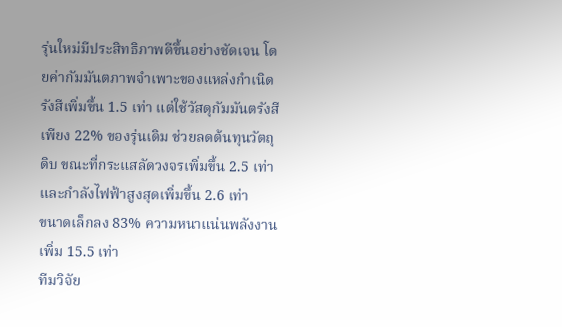รุ่นใหม่มีประสิทธิภาพดีขึ้นอย่างชัดเจน โดยค่ากัมมันตภาพจำเพาะของแหล่งกำเนิดรังสีเพิ่มขึ้น 1.5 เท่า แต่ใช้วัสดุกัมมันตรังสีเพียง 22% ของรุ่นเดิม ช่วยลดต้นทุนวัตถุดิบ ขณะที่กระแสลัดวงจรเพิ่มขึ้น 2.5 เท่า และกำลังไฟฟ้าสูงสุดเพิ่มขึ้น 2.6 เท่า
ขนาดเล็กลง 83% ความหนาแน่นพลังงานเพิ่ม 15.5 เท่า
ทีมวิจัย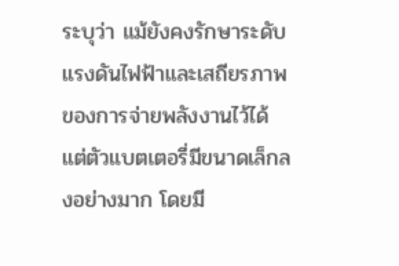ระบุว่า แม้ยังคงรักษาระดับแรงดันไฟฟ้าและเสถียรภาพของการจ่ายพลังงานไว้ได้ แต่ตัวแบตเตอรี่มีขนาดเล็กลงอย่างมาก โดยมี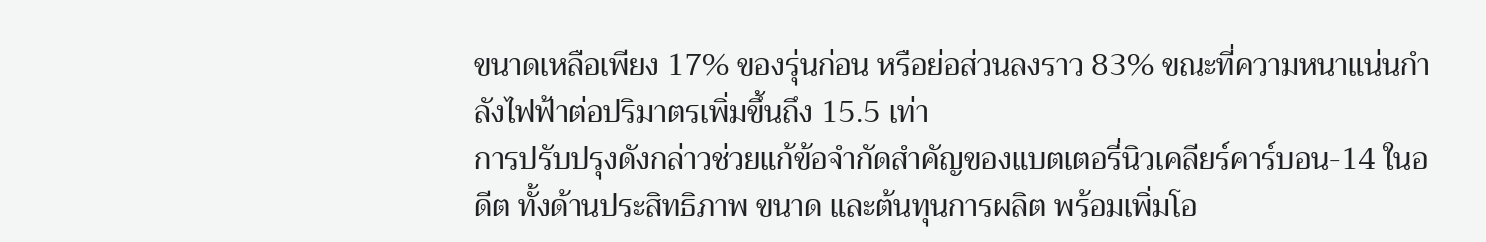ขนาดเหลือเพียง 17% ของรุ่นก่อน หรือย่อส่วนลงราว 83% ขณะที่ความหนาแน่นกำลังไฟฟ้าต่อปริมาตรเพิ่มขึ้นถึง 15.5 เท่า
การปรับปรุงดังกล่าวช่วยแก้ข้อจำกัดสำคัญของแบตเตอรี่นิวเคลียร์คาร์บอน-14 ในอดีต ทั้งด้านประสิทธิภาพ ขนาด และต้นทุนการผลิต พร้อมเพิ่มโอ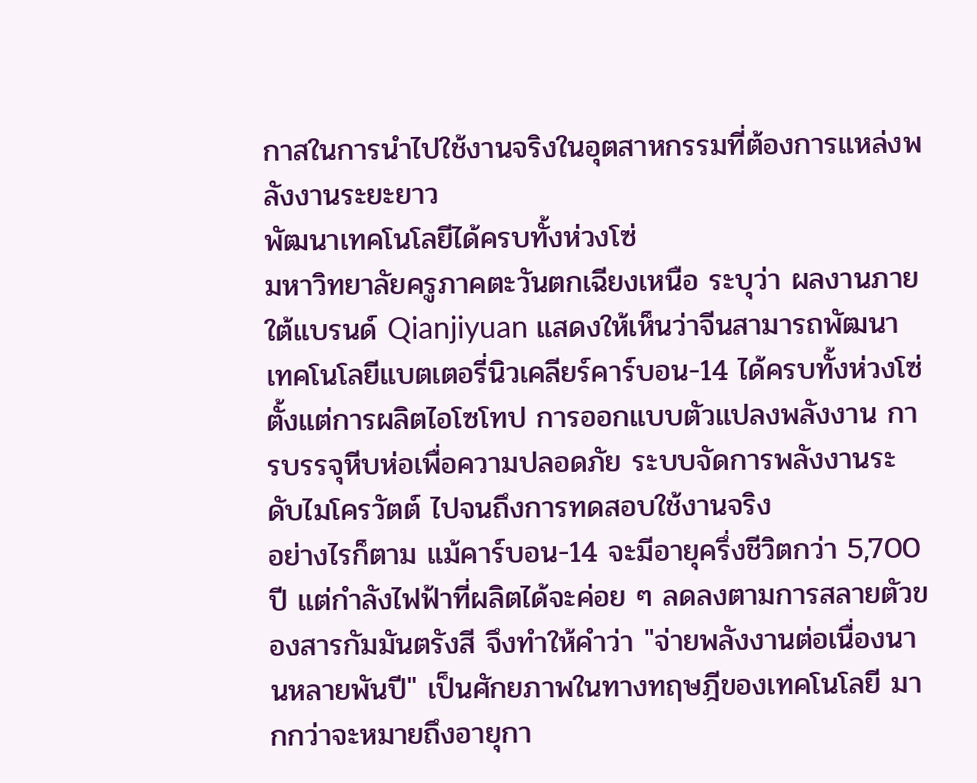กาสในการนำไปใช้งานจริงในอุตสาหกรรมที่ต้องการแหล่งพลังงานระยะยาว
พัฒนาเทคโนโลยีได้ครบทั้งห่วงโซ่
มหาวิทยาลัยครูภาคตะวันตกเฉียงเหนือ ระบุว่า ผลงานภายใต้แบรนด์ Qianjiyuan แสดงให้เห็นว่าจีนสามารถพัฒนาเทคโนโลยีแบตเตอรี่นิวเคลียร์คาร์บอน-14 ได้ครบทั้งห่วงโซ่ ตั้งแต่การผลิตไอโซโทป การออกแบบตัวแปลงพลังงาน การบรรจุหีบห่อเพื่อความปลอดภัย ระบบจัดการพลังงานระดับไมโครวัตต์ ไปจนถึงการทดสอบใช้งานจริง
อย่างไรก็ตาม แม้คาร์บอน-14 จะมีอายุครึ่งชีวิตกว่า 5,700 ปี แต่กำลังไฟฟ้าที่ผลิตได้จะค่อย ๆ ลดลงตามการสลายตัวของสารกัมมันตรังสี จึงทำให้คำว่า "จ่ายพลังงานต่อเนื่องนานหลายพันปี" เป็นศักยภาพในทางทฤษฎีของเทคโนโลยี มากกว่าจะหมายถึงอายุกา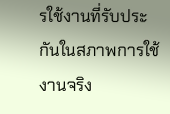รใช้งานที่รับประกันในสภาพการใช้งานจริง